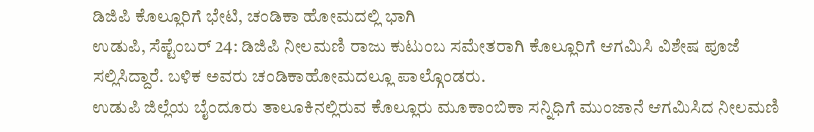ಡಿಜಿಪಿ ಕೊಲ್ಲೂರಿಗೆ ಭೇಟಿ, ಚಂಡಿಕಾ ಹೋಮದಲ್ಲಿ ಭಾಗಿ
ಉಡುಪಿ, ಸೆಪ್ಟೆಂಬರ್ 24: ಡಿಜಿಪಿ ನೀಲಮಣಿ ರಾಜು ಕುಟುಂಬ ಸಮೇತರಾಗಿ ಕೊಲ್ಲೂರಿಗೆ ಆಗಮಿಸಿ ವಿಶೇಷ ಪೂಜೆ ಸಲ್ಲಿಸಿದ್ದಾರೆ. ಬಳಿಕ ಅವರು ಚಂಡಿಕಾಹೋಮದಲ್ಲೂ ಪಾಲ್ಗೊಂಡರು.
ಉಡುಪಿ ಜಿಲ್ಲೆಯ ಬೈಂದೂರು ತಾಲೂಕಿನಲ್ಲಿರುವ ಕೊಲ್ಲೂರು ಮೂಕಾಂಬಿಕಾ ಸನ್ನಿಧಿಗೆ ಮುಂಜಾನೆ ಆಗಮಿಸಿದ ನೀಲಮಣಿ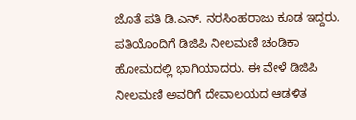ಜೊತೆ ಪತಿ ಡಿ.ಎನ್. ನರಸಿಂಹರಾಜು ಕೂಡ ಇದ್ದರು. ಪತಿಯೊಂದಿಗೆ ಡಿಜಿಪಿ ನೀಲಮಣಿ ಚಂಡಿಕಾ ಹೋಮದಲ್ಲಿ ಭಾಗಿಯಾದರು. ಈ ವೇಳೆ ಡಿಜಿಪಿ ನೀಲಮಣಿ ಅವರಿಗೆ ದೇವಾಲಯದ ಆಡಳಿತ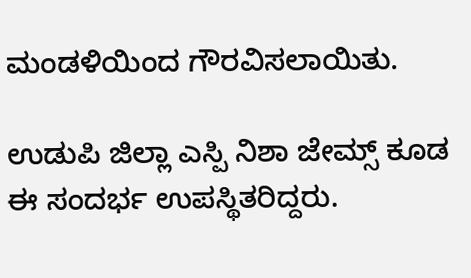ಮಂಡಳಿಯಿಂದ ಗೌರವಿಸಲಾಯಿತು.

ಉಡುಪಿ ಜಿಲ್ಲಾ ಎಸ್ಪಿ ನಿಶಾ ಜೇಮ್ಸ್ ಕೂಡ ಈ ಸಂದರ್ಭ ಉಪಸ್ಥಿತರಿದ್ದರು.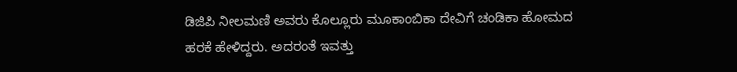ಡಿಜಿಪಿ ನೀಲಮಣಿ ಅವರು ಕೊಲ್ಲೂರು ಮೂಕಾಂಬಿಕಾ ದೇವಿಗೆ ಚಂಡಿಕಾ ಹೋಮದ ಹರಕೆ ಹೇಳಿದ್ದರು. ಅದರಂತೆ ಇವತ್ತು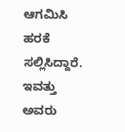ಆಗಮಿಸಿ ಹರಕೆ ಸಲ್ಲಿಸಿದ್ದಾರೆ. ಇವತ್ತು ಅವರು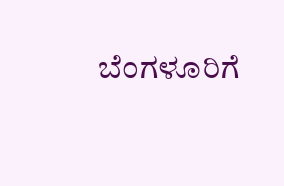ಬೆಂಗಳೂರಿಗೆ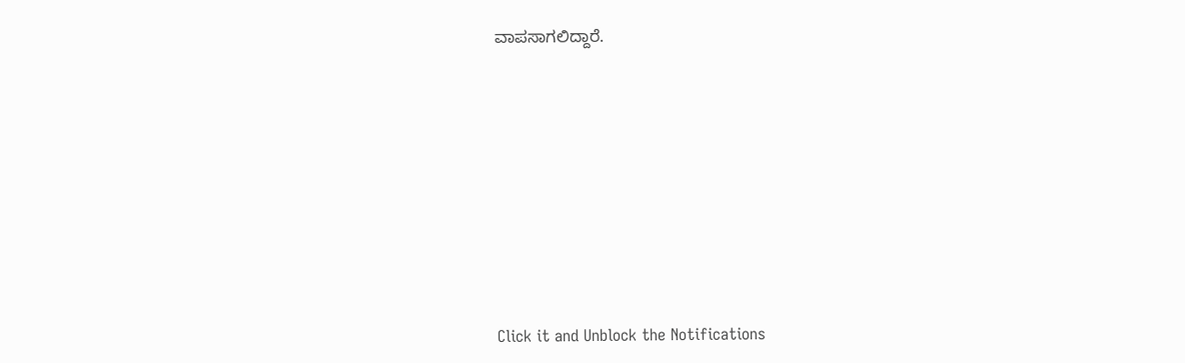ವಾಪಸಾಗಲಿದ್ದಾರೆ.












Click it and Unblock the Notifications